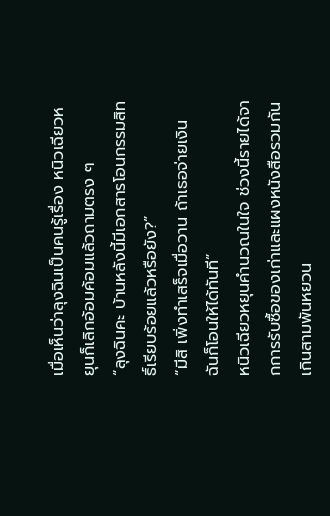เมื่อเห็นว่าลุงฉินเป็นคนรู้เรื่อง หนิวเฉียวหยุนก็เลิกอ้อมค้อมแล้วถามตรง ๆ
“ลุงฉินคะ บ้านหลังนี้มีเอกสารโอนกรรมสิทธิ์เรียบร้อยแล้วหรือยัง?”
“มีสิ เพิ่งทำเสร็จเมื่อวาน ถ้าเธอจ่ายเงิน ฉันก็โอนให้ได้ทันที”
หนิวเฉียวหยุนคำนวณในใจ ช่วงนี้รายได้จากการรับซื้อของเก่าและแผงหนังสือรวมกันเกินสามพันหยวน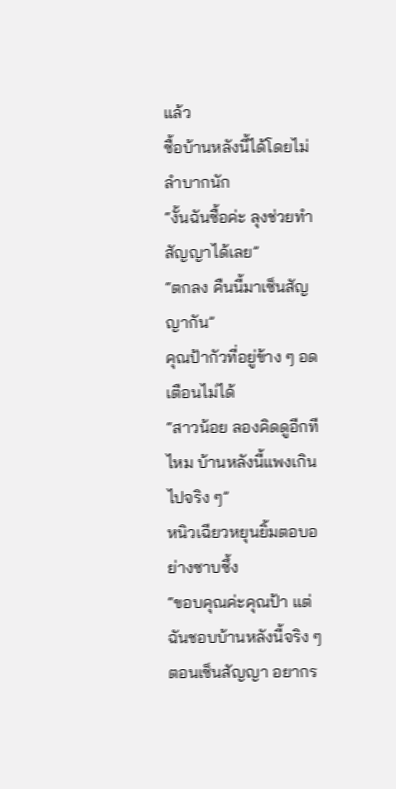แล้ว
ซื้อบ้านหลังนี้ได้โดยไม่ลำบากนัก
“งั้นฉันซื้อค่ะ ลุงช่วยทำสัญญาได้เลย”
“ตกลง คืนนี้มาเซ็นสัญญากัน”
คุณป้ากัวที่อยู่ข้าง ๆ อดเตือนไม่ได้
“สาวน้อย ลองคิดดูอีกทีไหม บ้านหลังนี้แพงเกินไปจริง ๆ”
หนิวเฉียวหยุนยิ้มตอบอย่างซาบซึ้ง
“ขอบคุณค่ะคุณป้า แต่ฉันชอบบ้านหลังนี้จริง ๆ ตอนเซ็นสัญญา อยากร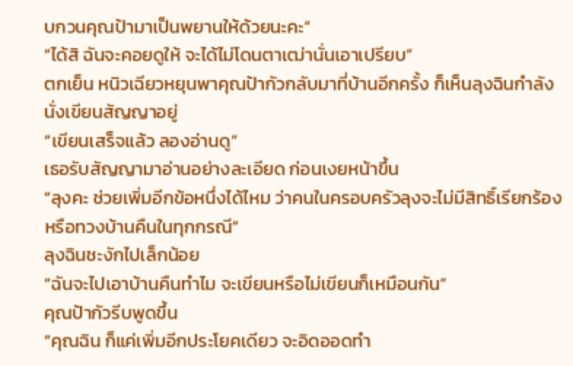บกวนคุณป้ามาเป็นพยานให้ด้วยนะคะ”
“ได้สิ ฉันจะคอยดูให้ จะได้ไม่โดนตาเฒ่านั่นเอาเปรียบ”
ตกเย็น หนิวเฉียวหยุนพาคุณป้ากัวกลับมาที่บ้านอีกครั้ง ก็เห็นลุงฉินกำลังนั่งเขียนสัญญาอยู่
“เขียนเสร็จแล้ว ลองอ่านดู”
เธอรับสัญญามาอ่านอย่างละเอียด ก่อนเงยหน้าขึ้น
“ลุงคะ ช่วยเพิ่มอีกข้อหนึ่งได้ไหม ว่าคนในครอบครัวลุงจะไม่มีสิทธิ์เรียกร้องหรือทวงบ้านคืนในทุกกรณี”
ลุงฉินชะงักไปเล็กน้อย
“ฉันจะไปเอาบ้านคืนทำไม จะเขียนหรือไม่เขียนก็เหมือนกัน”
คุณป้ากัวรีบพูดขึ้น
“คุณฉิน ก็แค่เพิ่มอีกประโยคเดียว จะอิดออดทำ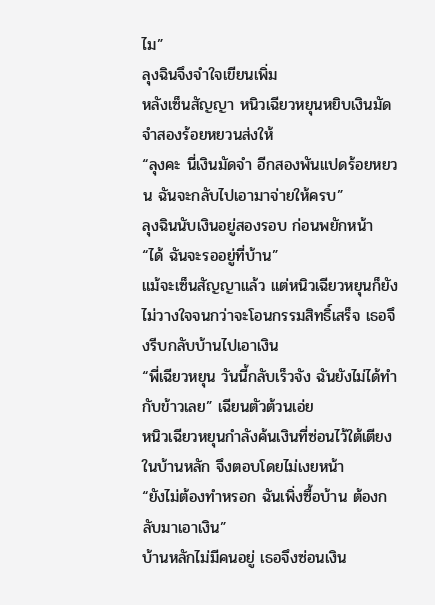ไม”
ลุงฉินจึงจำใจเขียนเพิ่ม
หลังเซ็นสัญญา หนิวเฉียวหยุนหยิบเงินมัดจำสองร้อยหยวนส่งให้
“ลุงคะ นี่เงินมัดจำ อีกสองพันแปดร้อยหยวน ฉันจะกลับไปเอามาจ่ายให้ครบ”
ลุงฉินนับเงินอยู่สองรอบ ก่อนพยักหน้า
“ได้ ฉันจะรออยู่ที่บ้าน”
แม้จะเซ็นสัญญาแล้ว แต่หนิวเฉียวหยุนก็ยังไม่วางใจจนกว่าจะโอนกรรมสิทธิ์เสร็จ เธอจึงรีบกลับบ้านไปเอาเงิน
“พี่เฉียวหยุน วันนี้กลับเร็วจัง ฉันยังไม่ได้ทำกับข้าวเลย” เฉียนตัวต้วนเอ่ย
หนิวเฉียวหยุนกำลังค้นเงินที่ซ่อนไว้ใต้เตียงในบ้านหลัก จึงตอบโดยไม่เงยหน้า
“ยังไม่ต้องทำหรอก ฉันเพิ่งซื้อบ้าน ต้องกลับมาเอาเงิน”
บ้านหลักไม่มีคนอยู่ เธอจึงซ่อนเงิน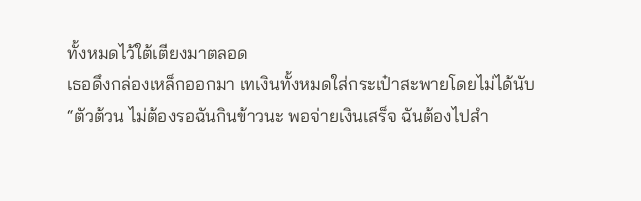ทั้งหมดไว้ใต้เตียงมาตลอด
เธอดึงกล่องเหล็กออกมา เทเงินทั้งหมดใส่กระเป๋าสะพายโดยไม่ได้นับ
“ตัวต้วน ไม่ต้องรอฉันกินข้าวนะ พอจ่ายเงินเสร็จ ฉันต้องไปสำ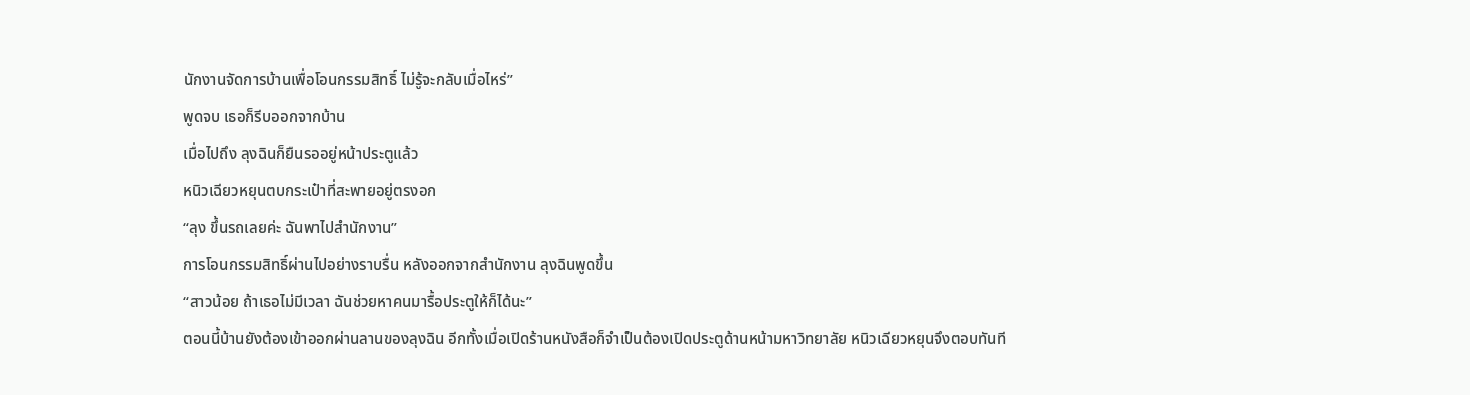นักงานจัดการบ้านเพื่อโอนกรรมสิทธิ์ ไม่รู้จะกลับเมื่อไหร่”
พูดจบ เธอก็รีบออกจากบ้าน
เมื่อไปถึง ลุงฉินก็ยืนรออยู่หน้าประตูแล้ว
หนิวเฉียวหยุนตบกระเป๋าที่สะพายอยู่ตรงอก
“ลุง ขึ้นรถเลยค่ะ ฉันพาไปสำนักงาน”
การโอนกรรมสิทธิ์ผ่านไปอย่างราบรื่น หลังออกจากสำนักงาน ลุงฉินพูดขึ้น
“สาวน้อย ถ้าเธอไม่มีเวลา ฉันช่วยหาคนมารื้อประตูให้ก็ได้นะ”
ตอนนี้บ้านยังต้องเข้าออกผ่านลานของลุงฉิน อีกทั้งเมื่อเปิดร้านหนังสือก็จำเป็นต้องเปิดประตูด้านหน้ามหาวิทยาลัย หนิวเฉียวหยุนจึงตอบทันที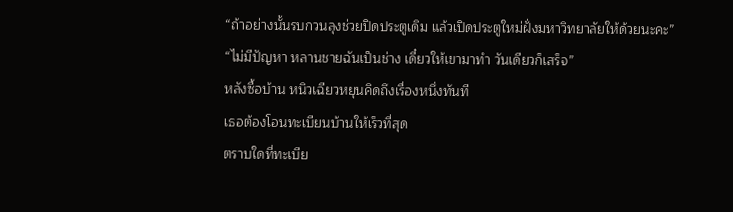“ถ้าอย่างนั้นรบกวนลุงช่วยปิดประตูเดิม แล้วเปิดประตูใหม่ฝั่งมหาวิทยาลัยให้ด้วยนะคะ”
“ไม่มีปัญหา หลานชายฉันเป็นช่าง เดี๋ยวให้เขามาทำ วันเดียวก็เสร็จ”
หลังซื้อบ้าน หนิวเฉียวหยุนคิดถึงเรื่องหนึ่งทันที
เธอต้องโอนทะเบียนบ้านให้เร็วที่สุด
ตราบใดที่ทะเบีย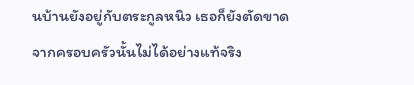นบ้านยังอยู่กับตระกูลหนิว เธอก็ยังตัดขาดจากครอบครัวนั้นไม่ได้อย่างแท้จริง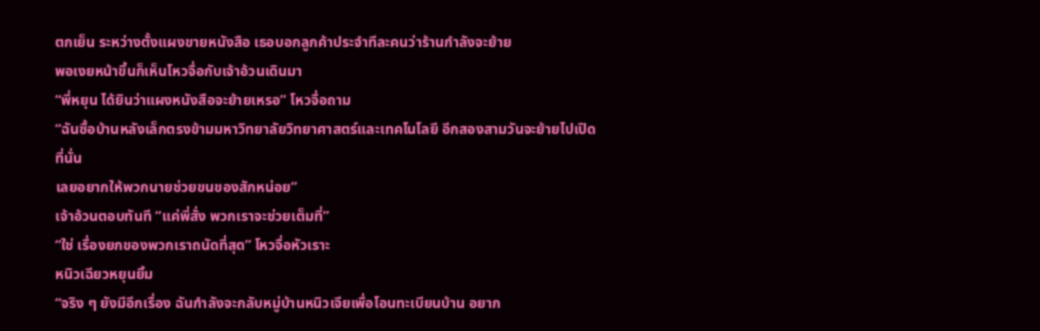ตกเย็น ระหว่างตั้งแผงขายหนังสือ เธอบอกลูกค้าประจำทีละคนว่าร้านกำลังจะย้าย
พอเงยหน้าขึ้นก็เห็นโหวจื่อกับเจ้าอ้วนเดินมา
“พี่หยุน ได้ยินว่าแผงหนังสือจะย้ายเหรอ” โหวจื่อถาม
“ฉันซื้อบ้านหลังเล็กตรงข้ามมหาวิทยาลัยวิทยาศาสตร์และเทคโนโลยี อีกสองสามวันจะย้ายไปเปิดที่นั่น
เลยอยากให้พวกนายช่วยขนของสักหน่อย”
เจ้าอ้วนตอบทันที “แค่พี่สั่ง พวกเราจะช่วยเต็มที่”
“ใช่ เรื่องยกของพวกเราถนัดที่สุด” โหวจื่อหัวเราะ
หนิวเฉียวหยุนยิ้ม
“จริง ๆ ยังมีอีกเรื่อง ฉันกำลังจะกลับหมู่บ้านหนิวเจียเพื่อโอนทะเบียนบ้าน อยาก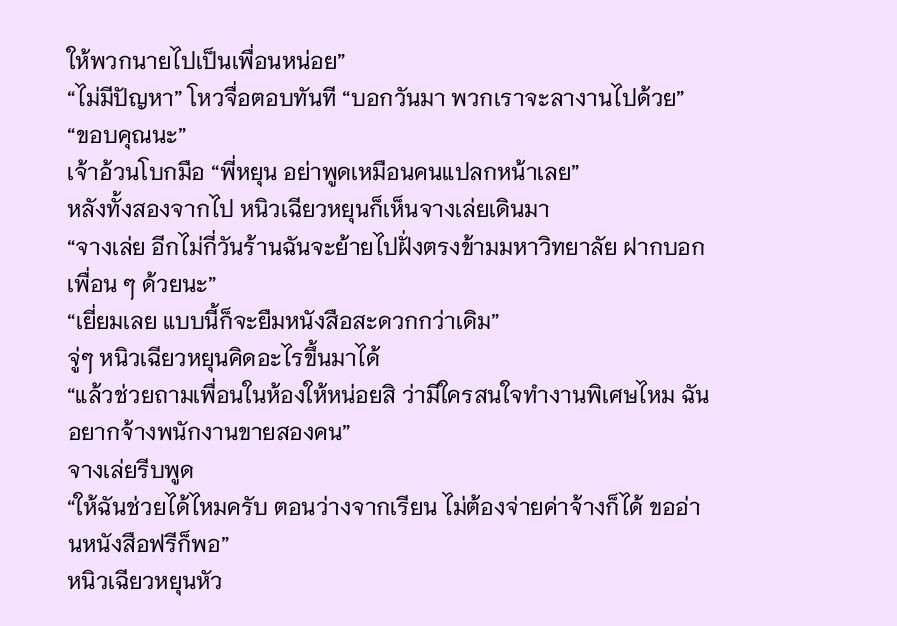ให้พวกนายไปเป็นเพื่อนหน่อย”
“ไม่มีปัญหา” โหวจื่อตอบทันที “บอกวันมา พวกเราจะลางานไปด้วย”
“ขอบคุณนะ”
เจ้าอ้วนโบกมือ “พี่หยุน อย่าพูดเหมือนคนแปลกหน้าเลย”
หลังทั้งสองจากไป หนิวเฉียวหยุนก็เห็นจางเล่ยเดินมา
“จางเล่ย อีกไม่กี่วันร้านฉันจะย้ายไปฝั่งตรงข้ามมหาวิทยาลัย ฝากบอกเพื่อน ๆ ด้วยนะ”
“เยี่ยมเลย แบบนี้ก็จะยืมหนังสือสะดวกกว่าเดิม”
จู่ๆ หนิวเฉียวหยุนคิดอะไรขึ้นมาได้
“แล้วช่วยถามเพื่อนในห้องให้หน่อยสิ ว่ามีใครสนใจทำงานพิเศษไหม ฉันอยากจ้างพนักงานขายสองคน”
จางเล่ยรีบพูด
“ให้ฉันช่วยได้ไหมครับ ตอนว่างจากเรียน ไม่ต้องจ่ายค่าจ้างก็ได้ ขออ่านหนังสือฟรีก็พอ”
หนิวเฉียวหยุนหัว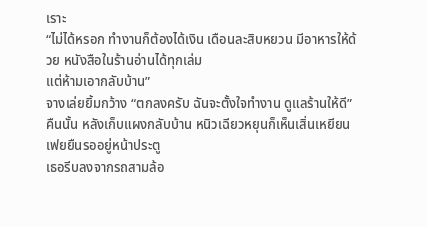เราะ
“ไม่ได้หรอก ทำงานก็ต้องได้เงิน เดือนละสิบหยวน มีอาหารให้ด้วย หนังสือในร้านอ่านได้ทุกเล่ม
แต่ห้ามเอากลับบ้าน”
จางเล่ยยิ้มกว้าง “ตกลงครับ ฉันจะตั้งใจทำงาน ดูแลร้านให้ดี”
คืนนั้น หลังเก็บแผงกลับบ้าน หนิวเฉียวหยุนก็เห็นเสิ่นเหยียนเฟยยืนรออยู่หน้าประตู
เธอรีบลงจากรถสามล้อ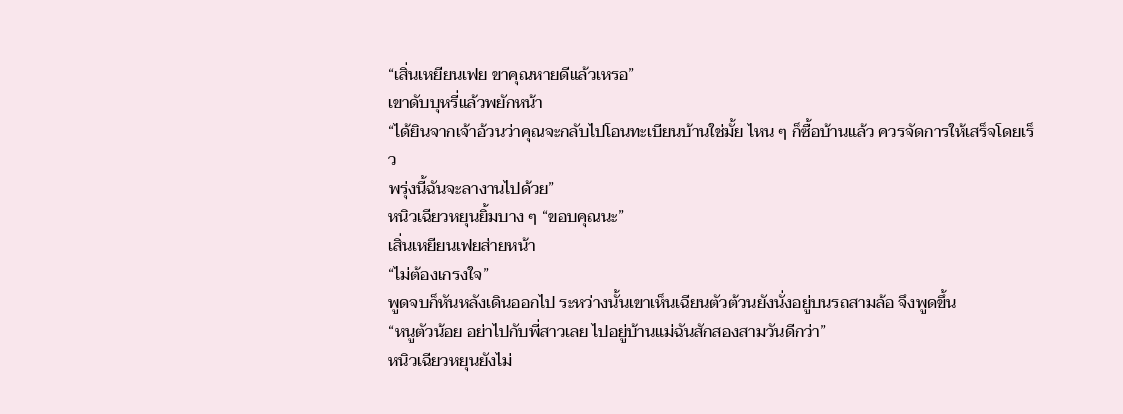“เสิ่นเหยียนเฟย ขาคุณหายดีแล้วเหรอ”
เขาดับบุหรี่แล้วพยักหน้า
“ได้ยินจากเจ้าอ้วนว่าคุณจะกลับไปโอนทะเบียนบ้านใช่มั้ย ไหน ๆ ก็ซื้อบ้านแล้ว ควรจัดการให้เสร็จโดยเร็ว
พรุ่งนี้ฉันจะลางานไปด้วย”
หนิวเฉียวหยุนยิ้มบาง ๆ “ขอบคุณนะ”
เสิ่นเหยียนเฟยส่ายหน้า
“ไม่ต้องเกรงใจ”
พูดจบก็หันหลังเดินออกไป ระหว่างนั้นเขาเห็นเฉียนตัวต้วนยังนั่งอยู่บนรถสามล้อ จึงพูดขึ้น
“หนูตัวน้อย อย่าไปกับพี่สาวเลย ไปอยู่บ้านแม่ฉันสักสองสามวันดีกว่า”
หนิวเฉียวหยุนยังไม่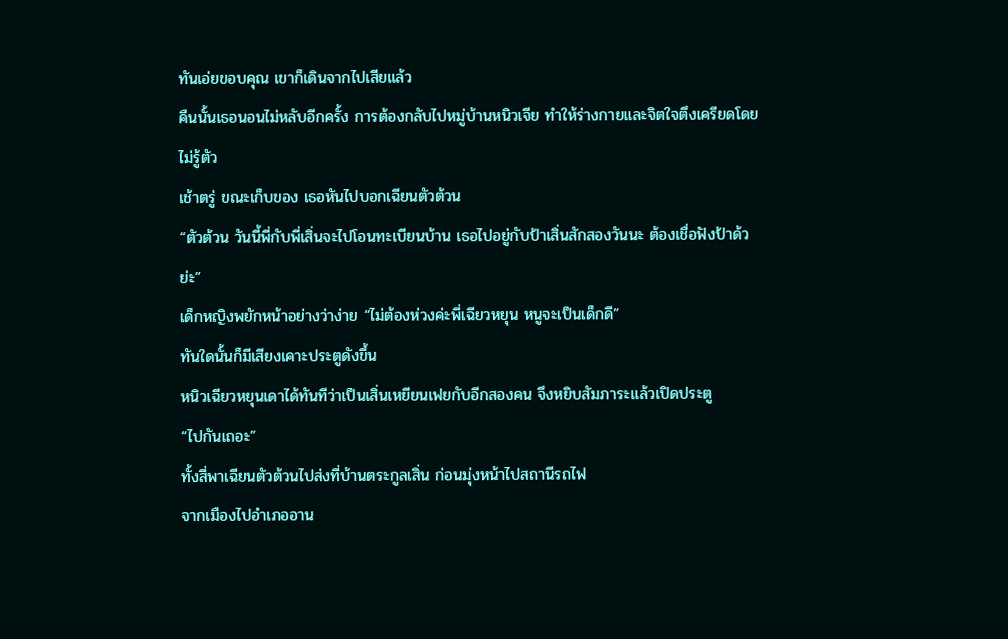ทันเอ่ยขอบคุณ เขาก็เดินจากไปเสียแล้ว
คืนนั้นเธอนอนไม่หลับอีกครั้ง การต้องกลับไปหมู่บ้านหนิวเจีย ทำให้ร่างกายและจิตใจตึงเครียดโดยไม่รู้ตัว
เช้าตรู่ ขณะเก็บของ เธอหันไปบอกเฉียนตัวต้วน
“ตัวต้วน วันนี้พี่กับพี่เสิ่นจะไปโอนทะเบียนบ้าน เธอไปอยู่กับป้าเสิ่นสักสองวันนะ ต้องเชื่อฟังป้าด้วย่ะ”
เด็กหญิงพยักหน้าอย่างว่าง่าย “ไม่ต้องห่วงค่ะพี่เฉียวหยุน หนูจะเป็นเด็กดี”
ทันใดนั้นก็มีเสียงเคาะประตูดังขึ้น
หนิวเฉียวหยุนเดาได้ทันทีว่าเป็นเสิ่นเหยียนเฟยกับอีกสองคน จึงหยิบสัมภาระแล้วเปิดประตู
“ไปกันเถอะ”
ทั้งสี่พาเฉียนตัวต้วนไปส่งที่บ้านตระกูลเสิ่น ก่อนมุ่งหน้าไปสถานีรถไฟ
จากเมืองไปอำเภออาน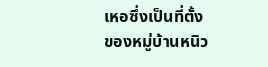เหอซึ่งเป็นที่ตั้งของหมู่บ้านหนิว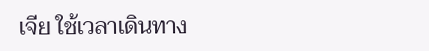เจีย ใช้เวลาเดินทาง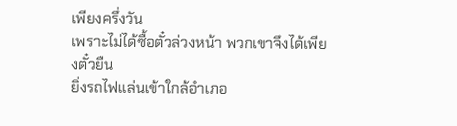เพียงครึ่งวัน
เพราะไม่ได้ซื้อตั๋วล่วงหน้า พวกเขาจึงได้เพียงตั๋วยืน
ยิ่งรถไฟแล่นเข้าใกล้อำเภอ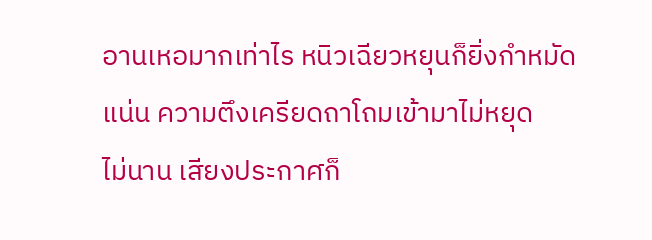อานเหอมากเท่าไร หนิวเฉียวหยุนก็ยิ่งกำหมัดแน่น ความตึงเครียดถาโถมเข้ามาไม่หยุด
ไม่นาน เสียงประกาศก็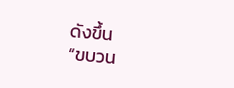ดังขึ้น
“ขบวน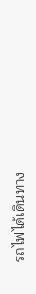รถไฟได้เดินทาง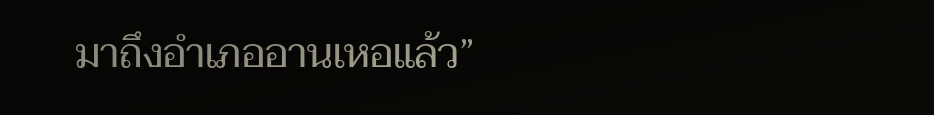มาถึงอำเภออานเหอแล้ว”